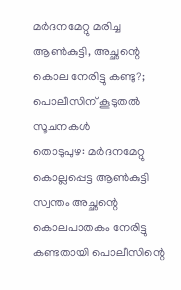മർദനമേറ്റു മരിച്ച ആൺകുട്ടി, അച്ഛന്റെ കൊല നേരിട്ടു കണ്ടു?; പൊലീസിന് കൂടുതൽ സൂചനകൾ
തൊടുപുഴ: മർദനമേറ്റു കൊല്ലപ്പെട്ട ആൺകുട്ടി സ്വന്തം അച്ഛന്റെ കൊലപാതകം നേരിട്ടു കണ്ടതായി പൊലീസിന്റെ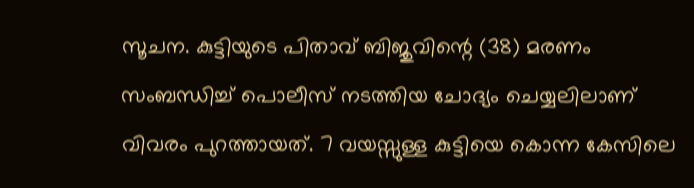സൂചന. കുട്ടിയുടെ പിതാവ് ബിജുവിന്റെ (38) മരണം സംബന്ധിച്ച് പൊലീസ് നടത്തിയ ചോദ്യം ചെയ്യലിലാണ് വിവരം പുറത്തായത്. 7 വയസ്സുള്ള കുട്ടിയെ കൊന്ന കേസിലെ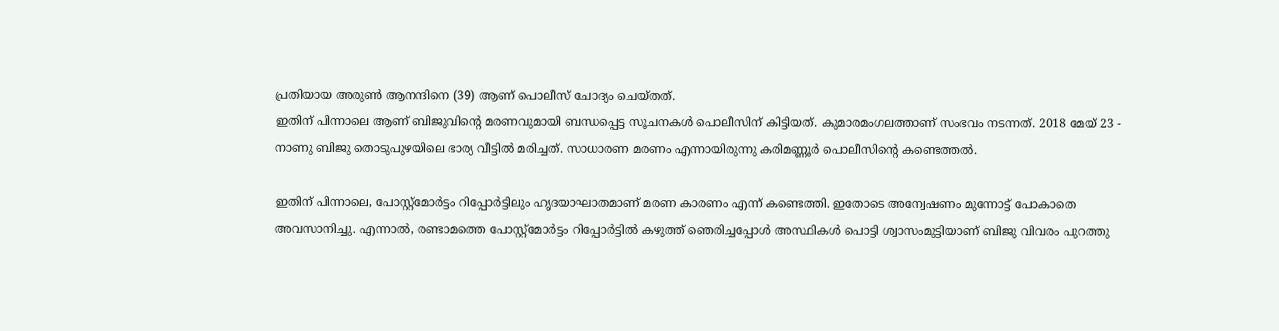പ്രതിയായ അരുൺ ആനന്ദിനെ (39) ആണ് പൊലീസ് ചോദ്യം ചെയ്തത്.
ഇതിന് പിന്നാലെ ആണ് ബിജുവിന്റെ മരണവുമായി ബന്ധപ്പെട്ട സൂചനകൾ പൊലീസിന് കിട്ടിയത്. കുമാരമംഗലത്താണ് സംഭവം നടന്നത്. 2018 മേയ് 23 - നാണു ബിജു തൊടുപുഴയിലെ ഭാര്യ വീട്ടിൽ മരിച്ചത്. സാധാരണ മരണം എന്നായിരുന്നു കരിമണ്ണൂർ പൊലീസിന്റെ കണ്ടെത്തൽ.

ഇതിന് പിന്നാലെ, പോസ്റ്റ്മോർട്ടം റിപ്പോർട്ടിലും ഹൃദയാഘാതമാണ് മരണ കാരണം എന്ന് കണ്ടെത്തി. ഇതോടെ അന്വേഷണം മുന്നോട്ട് പോകാതെ അവസാനിച്ചു. എന്നാൽ, രണ്ടാമത്തെ പോസ്റ്റ്മോർട്ടം റിപ്പോർട്ടിൽ കഴുത്ത് ഞെരിച്ചപ്പോൾ അസ്ഥികൾ പൊട്ടി ശ്വാസംമുട്ടിയാണ് ബിജു വിവരം പുറത്തു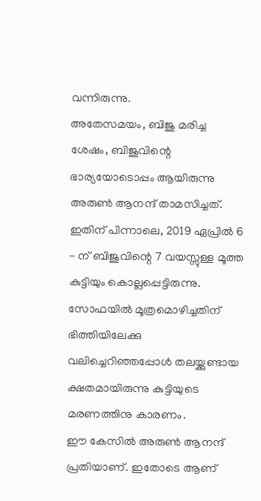വന്നിരുന്നു.
അതേസമയം, ബിജു മരിച്ച ശേഷം, ബിജുവിന്റെ ഭാര്യയോടൊപ്പം ആയിരുന്നു അരുൺ ആനന്ദ് താമസിച്ചത്. ഇതിന് പിന്നാലെ, 2019 ഏപ്രിൽ 6 - ന് ബിജുവിന്റെ 7 വയസ്സുള്ള മൂത്ത കുട്ടിയും കൊല്ലപ്പെട്ടിരുന്നു. സോഫയിൽ മൂത്രമൊഴിച്ചതിന് ഭിത്തിയിലേക്കു വലിച്ചെറിഞ്ഞപ്പോൾ തലയ്ക്കുണ്ടായ ക്ഷതമായിരുന്നു കുട്ടിയുടെ മരണത്തിനു കാരണം.
ഈ കേസിൽ അരുൺ ആനന്ദ് പ്രതിയാണ്. ഇതോടെ ആണ്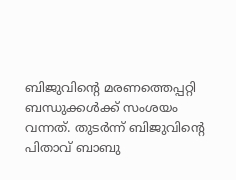ബിജുവിന്റെ മരണത്തെപ്പറ്റി ബന്ധുക്കൾക്ക് സംശയം വന്നത്. തുടർന്ന് ബിജുവിന്റെ പിതാവ് ബാബു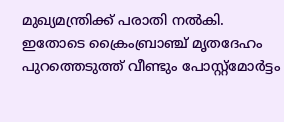മുഖ്യമന്ത്രിക്ക് പരാതി നൽകി. ഇതോടെ ക്രൈംബ്രാഞ്ച് മൃതദേഹം പുറത്തെടുത്ത് വീണ്ടും പോസ്റ്റ്മോർട്ടം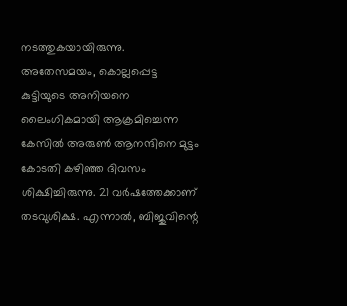നടത്തുകയായിരുന്നു.
അതേസമയം, കൊല്ലപ്പെട്ട കുട്ടിയുടെ അനിയനെ ലൈംഗികമായി ആക്രമിച്ചെന്ന കേസിൽ അരുൺ ആനന്ദിനെ മുട്ടം കോടതി കഴിഞ്ഞ ദിവസം ശിക്ഷിച്ചിരുന്നു. 21 വർഷത്തേക്കാണ് തടവുശിക്ഷ. എന്നാൽ, ബിജുവിന്റെ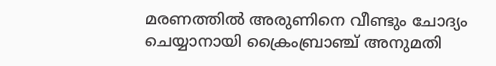മരണത്തിൽ അരുണിനെ വീണ്ടും ചോദ്യം ചെയ്യാനായി ക്രൈംബ്രാഞ്ച് അനുമതി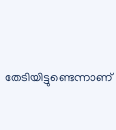തേടിയിട്ടുണ്ടെന്നാണ്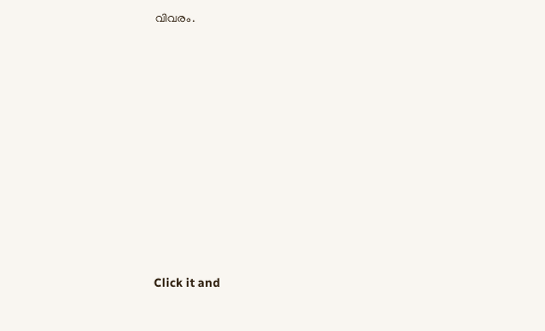വിവരം.












Click it and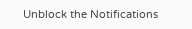Unblock the Notifications